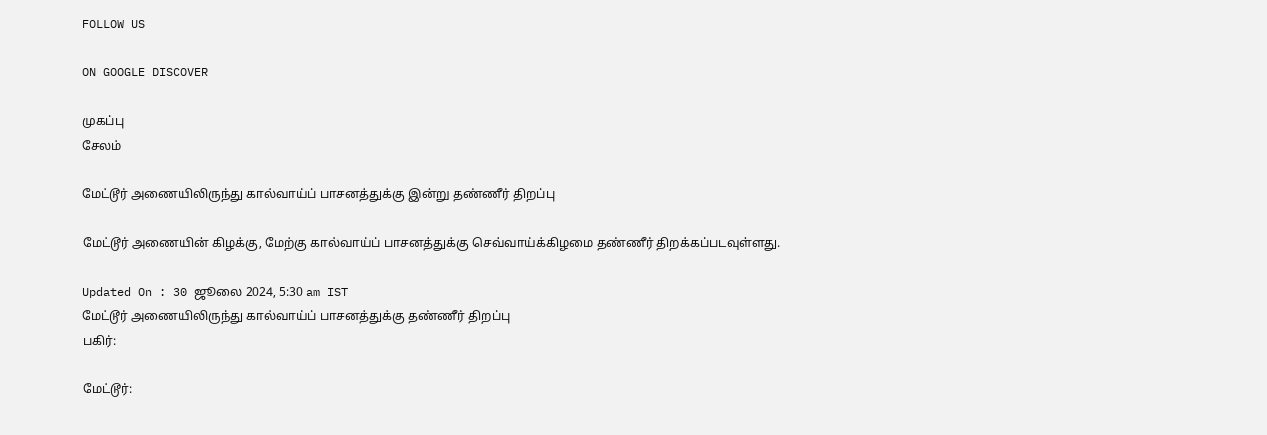FOLLOW US

ON GOOGLE DISCOVER

முகப்பு
சேலம்

மேட்டூர் அணையிலிருந்து கால்வாய்ப் பாசனத்துக்கு இன்று தண்ணீர் திறப்பு

மேட்டூர் அணையின் கிழக்கு, மேற்கு கால்வாய்ப் பாசனத்துக்கு செவ்வாய்க்கிழமை தண்ணீர் திறக்கப்படவுள்ளது.

Updated On : 30 ஜூலை 2024, 5:30 am IST
மேட்டூர் அணையிலிருந்து கால்வாய்ப் பாசனத்துக்கு தண்ணீர் திறப்பு
பகிர்:

மேட்டூர்: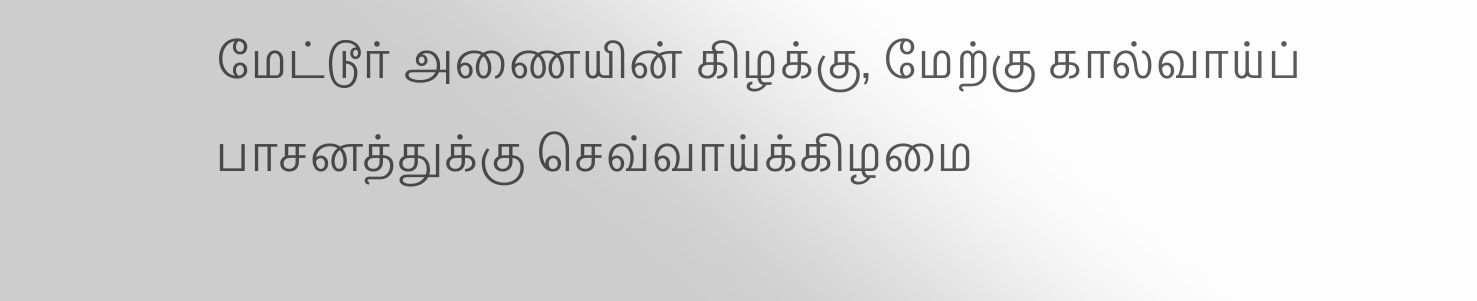மேட்டூர் அணையின் கிழக்கு, மேற்கு கால்வாய்ப் பாசனத்துக்கு செவ்வாய்க்கிழமை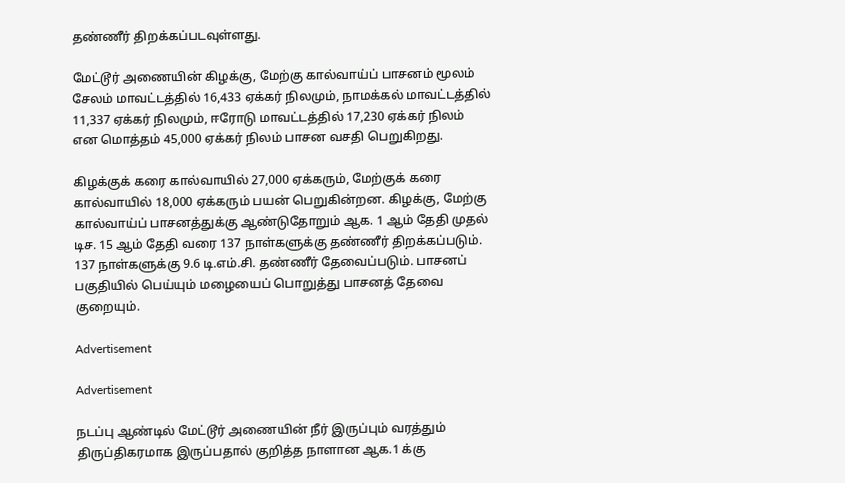தண்ணீர் திறக்கப்படவுள்ளது.

மேட்டூர் அணையின் கிழக்கு, மேற்கு கால்வாய்ப் பாசனம் மூலம் சேலம் மாவட்டத்தில் 16,433 ஏக்கர் நிலமும், நாமக்கல் மாவட்டத்தில் 11,337 ஏக்கர் நிலமும், ஈரோடு மாவட்டத்தில் 17,230 ஏக்கர் நிலம் என மொத்தம் 45,000 ஏக்கர் நிலம் பாசன வசதி பெறுகிறது.

கிழக்குக் கரை கால்வாயில் 27,000 ஏக்கரும், மேற்குக் கரை கால்வாயில் 18,000 ஏக்கரும் பயன் பெறுகின்றன. கிழக்கு, மேற்கு கால்வாய்ப் பாசனத்துக்கு ஆண்டுதோறும் ஆக. 1 ஆம் தேதி முதல் டிச. 15 ஆம் தேதி வரை 137 நாள்களுக்கு தண்ணீர் திறக்கப்படும். 137 நாள்களுக்கு 9.6 டி.எம்.சி. தண்ணீர் தேவைப்படும். பாசனப் பகுதியில் பெய்யும் மழையைப் பொறுத்து பாசனத் தேவை குறையும்.

Advertisement

Advertisement

நடப்பு ஆண்டில் மேட்டூர் அணையின் நீர் இருப்பும் வரத்தும் திருப்திகரமாக இருப்பதால் குறித்த நாளான ஆக.1 க்கு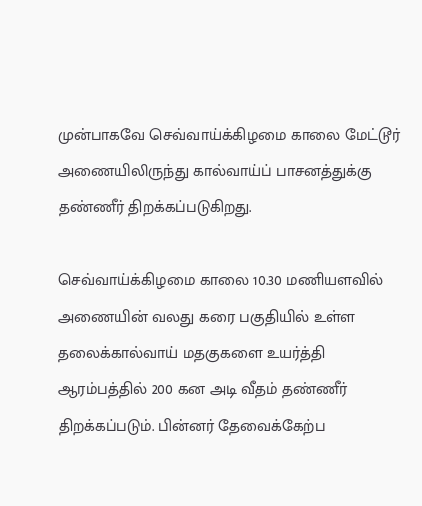முன்பாகவே செவ்வாய்க்கிழமை காலை மேட்டூர் அணையிலிருந்து கால்வாய்ப் பாசனத்துக்கு தண்ணீர் திறக்கப்படுகிறது.

செவ்வாய்க்கிழமை காலை 10.30 மணியளவில் அணையின் வலது கரை பகுதியில் உள்ள தலைக்கால்வாய் மதகுகளை உயர்த்தி ஆரம்பத்தில் 200 கன அடி வீதம் தண்ணீர் திறக்கப்படும். பின்னர் தேவைக்கேற்ப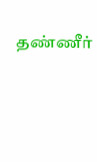தண்ணீர்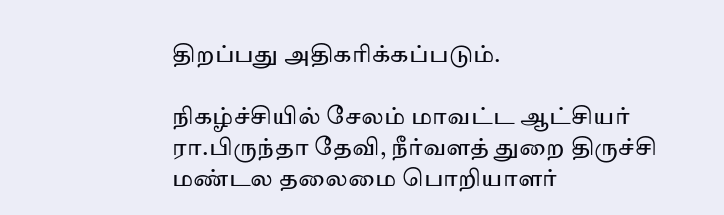திறப்பது அதிகரிக்கப்படும்.

நிகழ்ச்சியில் சேலம் மாவட்ட ஆட்சியர் ரா.பிருந்தா தேவி, நீர்வளத் துறை திருச்சி மண்டல தலைமை பொறியாளர்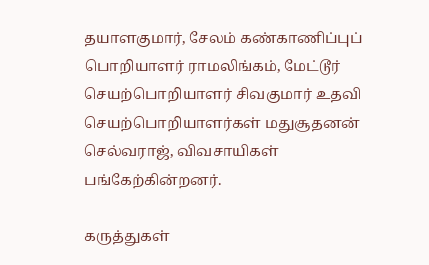தயாளகுமார், சேலம் கண்காணிப்புப் பொறியாளர் ராமலிங்கம், மேட்டூர் செயற்பொறியாளர் சிவகுமார் உதவி செயற்பொறியாளர்கள் மதுசூதனன் செல்வராஜ், விவசாயிகள் பங்கேற்கின்றனர்.

கருத்துகள்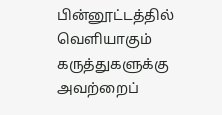பின்னூட்டத்தில் வெளியாகும் கருத்துகளுக்கு அவற்றைப்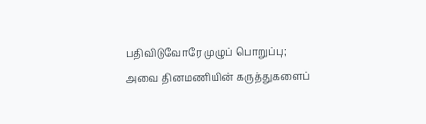பதிவிடுவோரே முழுப் பொறுப்பு; அவை தினமணியின் கருத்துகளைப்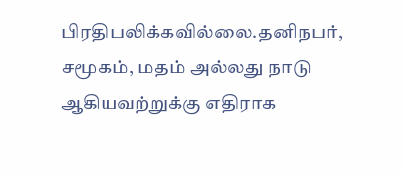பிரதிபலிக்கவில்லை.தனிநபர், சமூகம், மதம் அல்லது நாடு ஆகியவற்றுக்கு எதிராக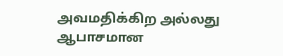அவமதிக்கிற அல்லது ஆபாசமான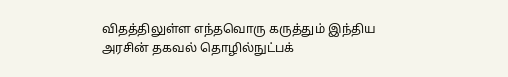விதத்திலுள்ள எந்தவொரு கருத்தும் இந்திய அரசின் தகவல் தொழில்நுட்பக்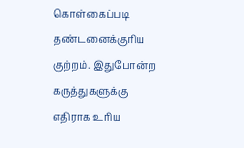கொள்கைப்படி தண்டனைக்குரிய குற்றம். இதுபோன்ற கருத்துகளுக்கு எதிராக உரிய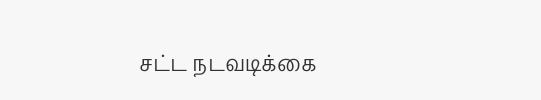சட்ட நடவடிக்கை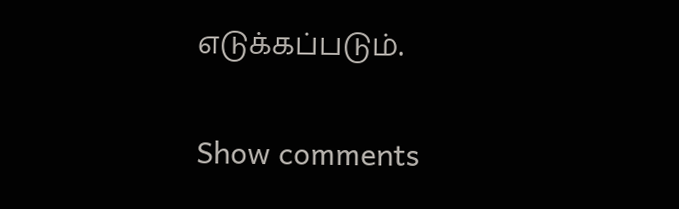எடுக்கப்படும்.

Show comments